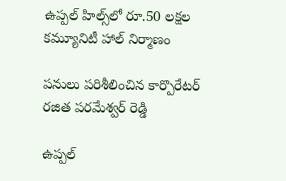ఉప్పల్ హిల్స్‌లో రూ.50 లక్షల కమ్యూనిటీ హాల్ నిర్మాణం

పనులు పరిశీలించిన కార్పొరేటర్ రజిత పరమేశ్వర్ రెడ్డి

ఉప్పల్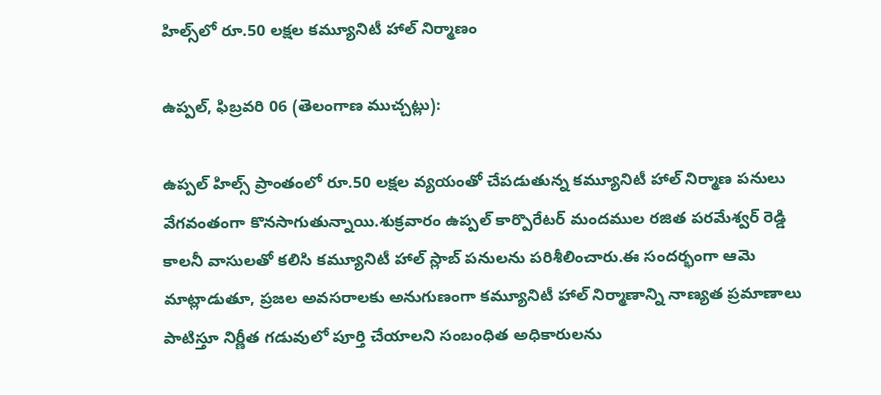హిల్స్‌లో రూ.50 లక్షల కమ్యూనిటీ హాల్ నిర్మాణం

ఉప్పల్, ఫిబ్రవరి 06 (తెలంగాణ ముచ్చట్లు):

ఉప్పల్ హిల్స్ ప్రాంతంలో రూ.50 లక్షల వ్యయంతో చేపడుతున్న కమ్యూనిటీ హాల్ నిర్మాణ పనులు వేగవంతంగా కొనసాగుతున్నాయి.శుక్రవారం ఉప్పల్ కార్పొరేటర్ మందముల రజిత పరమేశ్వర్ రెడ్డి కాలనీ వాసులతో కలిసి కమ్యూనిటీ హాల్ స్లాబ్ పనులను పరిశీలించారు.ఈ సందర్భంగా ఆమె మాట్లాడుతూ, ప్రజల అవసరాలకు అనుగుణంగా కమ్యూనిటీ హాల్ నిర్మాణాన్ని నాణ్యత ప్రమాణాలు పాటిస్తూ నిర్ణీత గడువులో పూర్తి చేయాలని సంబంధిత అధికారులను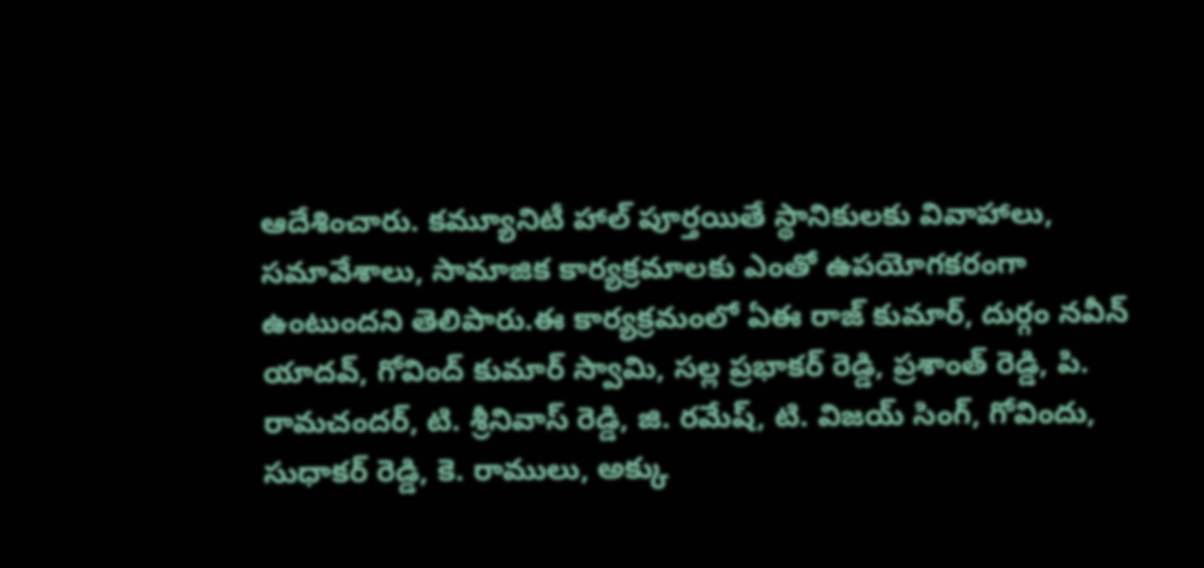ఆదేశించారు. కమ్యూనిటీ హాల్ పూర్తయితే స్థానికులకు వివాహాలు, సమావేశాలు, సామాజిక కార్యక్రమాలకు ఎంతో ఉపయోగకరంగా ఉంటుందని తెలిపారు.ఈ కార్యక్రమంలో ఏఈ రాజ్ కుమార్, దుర్గం నవీన్ యాదవ్, గోవింద్ కుమార్ స్వామి, సల్ల ప్రభాకర్ రెడ్డి, ప్రశాంత్ రెడ్డి, పి. రామచందర్, టి. శ్రీనివాస్ రెడ్డి, జి. రమేష్, టి. విజయ్ సింగ్, గోవిందు, సుధాకర్ రెడ్డి, కె. రాములు, అక్కు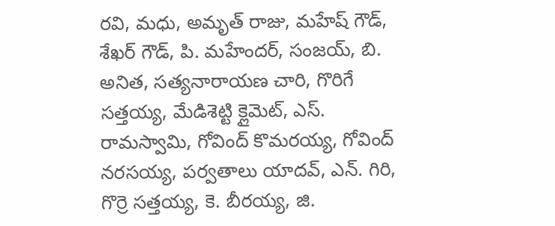రవి, మధు, అమృత్ రాజు, మహేష్ గౌడ్, శేఖర్ గౌడ్, పి. మహేందర్, సంజయ్, బి. అనిత, సత్యనారాయణ చారి, గొరిగే సత్తయ్య, మేడిశెట్టి క్లైమెట్, ఎస్. రామస్వామి, గోవింద్ కొమరయ్య, గోవింద్ నరసయ్య, పర్వతాలు యాదవ్, ఎన్. గిరి, గొర్రె సత్తయ్య, కె. బీరయ్య, జి.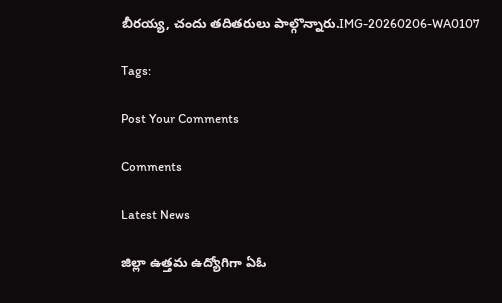బీరయ్య, చందు తదితరులు పాల్గొన్నారు.IMG-20260206-WA0107

Tags:

Post Your Comments

Comments

Latest News

జిల్లా ఉత్తమ ఉద్యోగిగా ఏఓ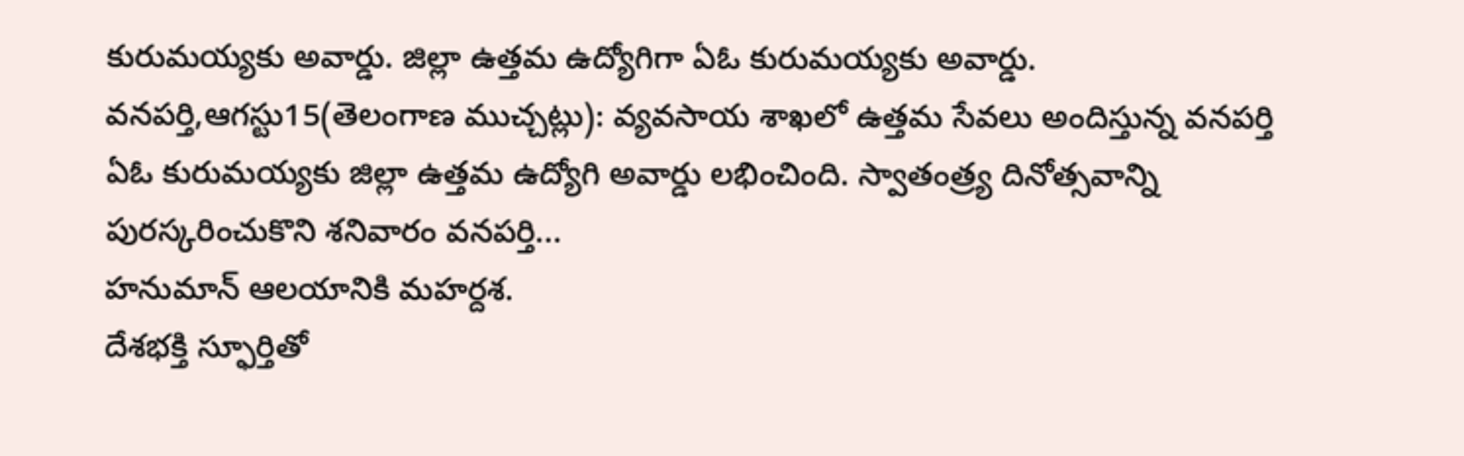కురుమయ్యకు అవార్డు. జిల్లా ఉత్తమ ఉద్యోగిగా ఏఓ కురుమయ్యకు అవార్డు.
వనపర్తి,ఆగస్టు15(తెలంగాణ ముచ్చట్లు): వ్యవసాయ శాఖలో ఉత్తమ సేవలు అందిస్తున్న వనపర్తి ఏఓ కురుమయ్యకు జిల్లా ఉత్తమ ఉద్యోగి అవార్డు లభించింది. స్వాతంత్ర్య దినోత్సవాన్ని పురస్కరించుకొని శనివారం వనపర్తి...
హనుమాన్ ఆలయానికి మహర్దశ.
దేశభక్తి స్ఫూర్తితో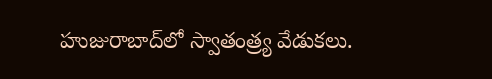హుజురాబాద్‌లో స్వాతంత్ర్య వేడుకలు.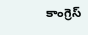కాంగ్రెస్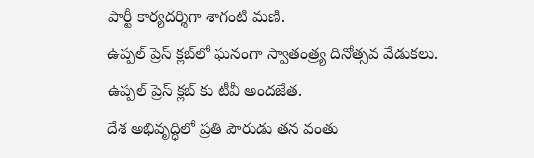పార్టీ కార్యదర్శిగా శాగంటి మణి.
ఉప్పల్ ప్రెస్ క్లబ్‌లో ఘనంగా స్వాతంత్ర్య దినోత్సవ వేడుకలు.
ఉప్పల్ ప్రెస్ క్లబ్‌ కు టీవీ అందజేత.
దేశ అభివృద్ధిలో ప్రతి పౌరుడు తన వంతు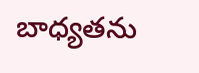బాధ్యతను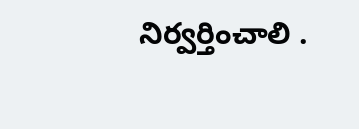నిర్వర్తించాలి .